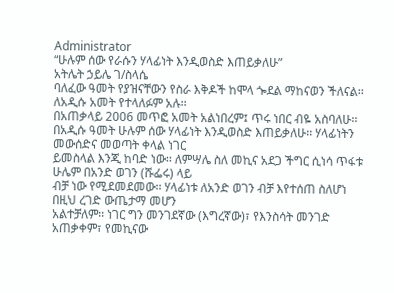Administrator
“ሁሉም ሰው የራሱን ሃላፊነት እንዲወስድ እጠይቃለሁ”
አትሌት ኃይሌ ገ/ስላሴ
ባለፈው ዓመት የያዝናቸውን የስራ እቅዶች ከሞላ ጐደል ማከናወን ችለናል፡፡ ለአዲሱ አመት የተላለፉም አሉ፡፡
በአጠቃላይ 2006 መጥፎ አመት አልነበረም፤ ጥሩ ነበር ብዬ አስባለሁ፡፡
በአዲሱ ዓመት ሁሉም ሰው ሃላፊነት እንዲወስድ እጠይቃለሁ፡፡ ሃላፊነትን መውሰድና መወጣት ቀላል ነገር
ይመስላል እንጂ ከባድ ነው፡፡ ለምሣሌ ስለ መኪና አደጋ ችግር ሲነሳ ጥፋቱ ሁሌም በአንድ ወገን (ሹፌሩ) ላይ
ብቻ ነው የሚደመደመው፡፡ ሃላፊነቱ ለአንድ ወገን ብቻ እየተሰጠ ስለሆነ በዚህ ረገድ ውጤታማ መሆን
አልተቻለም፡፡ ነገር ግን መንገደኛው (እግረኛው)፣ የእንስሳት መንገድ አጠቃቀም፣ የመኪናው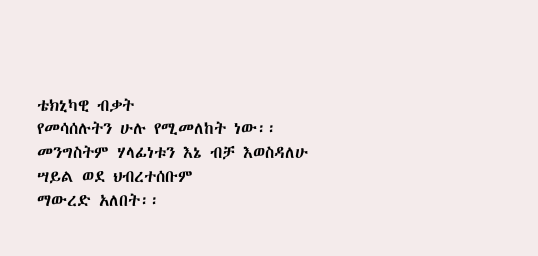ቴክኒካዊ ብቃት
የመሳሰሉትን ሁሉ የሚመለከት ነው፡፡ መንግስትም ሃላፊነቱን እኔ ብቻ እወስዳለሁ ሣይል ወደ ህብረተሰቡም
ማውረድ አለበት፡፡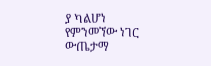ያ ካልሆነ የምንመኘው ነገር ውጤታማ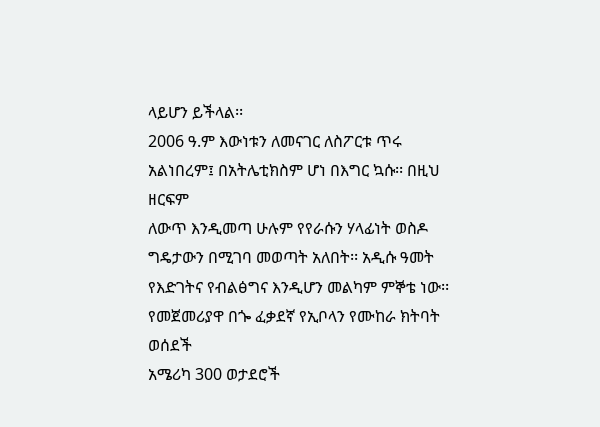ላይሆን ይችላል፡፡
2006 ዓ.ም እውነቱን ለመናገር ለስፖርቱ ጥሩ አልነበረም፤ በአትሌቲክስም ሆነ በእግር ኳሱ፡፡ በዚህ ዘርፍም
ለውጥ እንዲመጣ ሁሉም የየራሱን ሃላፊነት ወስዶ ግዴታውን በሚገባ መወጣት አለበት፡፡ አዲሱ ዓመት
የእድገትና የብልፅግና እንዲሆን መልካም ምኞቴ ነው፡፡
የመጀመሪያዋ በጐ ፈቃደኛ የኢቦላን የሙከራ ክትባት ወሰደች
አሜሪካ 300 ወታደሮች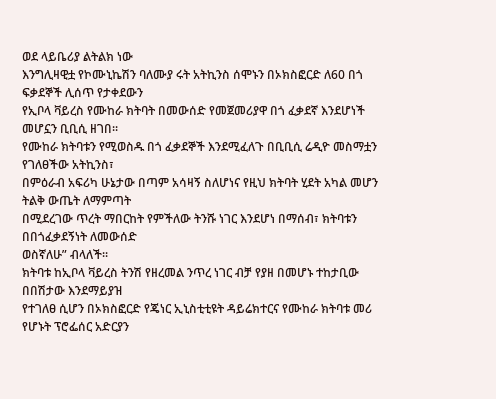ወደ ላይቤሪያ ልትልክ ነው
እንግሊዛዊቷ የኮሙኒኬሽን ባለሙያ ሩት አትኪንስ ሰሞኑን በኦክስፎርድ ለ60 በጎ ፍቃደኞች ሊሰጥ የታቀደውን
የኢቦላ ቫይረስ የሙከራ ክትባት በመውሰድ የመጀመሪያዋ በጎ ፈቃደኛ እንደሆነች መሆኗን ቢቢሲ ዘገበ፡፡
የሙከራ ክትባቱን የሚወስዱ በጎ ፈቃደኞች እንደሚፈለጉ በቢቢሲ ሬዲዮ መስማቷን የገለፀችው አትኪንስ፣
በምዕራብ አፍሪካ ሁኔታው በጣም አሳዛኝ ስለሆነና የዚህ ክትባት ሂደት አካል መሆን ትልቅ ውጤት ለማምጣት
በሚደረገው ጥረት ማበርከት የምችለው ትንሹ ነገር እንደሆነ በማሰብ፣ ክትባቱን በበጎፈቃደኝነት ለመውሰድ
ወስኛለሁ” ብላለች፡፡
ክትባቱ ከኢቦላ ቫይረስ ትንሽ የዘረመል ንጥረ ነገር ብቻ የያዘ በመሆኑ ተከታቢው በበሽታው እንደማይያዝ
የተገለፀ ሲሆን በኦክስፎርድ የጄነር ኢኒስቲቲዩት ዳይሬክተርና የሙከራ ክትባቱ መሪ የሆኑት ፕሮፌሰር አድርያን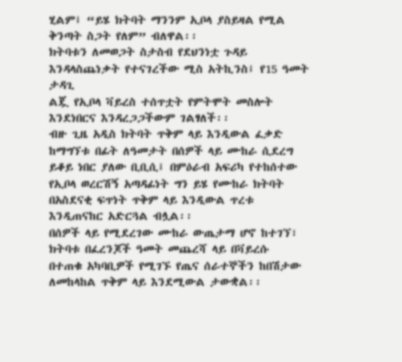ሂልም፤ “ይሄ ክትባት ማንንም ኢቦላ ያስይዛል የሚል ቅንጣት ስጋት የለም” ብለዋል፡፡
ክትባቱን ለመወጋት ስታስብ የደህንነቷ ጉዳይ እንዳላስጨነቃት የተናገረችው ሚስ አትኪንስ፤ የ15 ዓመት ታዳጊ
ልጇ የኢቦላ ቫይረስ ተሰጥቷት የምትሞት መስሎት እንደነበርና እንዳረጋጋችውም ገልፃለች፡፡
ብዙ ጊዜ አዲስ ክትባት ጥቅም ላይ እንዲውል ፈቃድ ከማግኘቱ በፊት ለዓመታት በሰዎች ላይ ሙከራ ሲደረግ
ይቆይ ነበር ያለው ቢቢሲ፤ በምዕራብ አፍሪካ የተከሰተው የኢቦላ ወረርሽኝ አጣዳፊነት ግን ይሄ የሙከራ ክትባት
በአስደናቂ ፍጥነት ጥቅም ላይ እንዲውል ጥረቱ እንዲጠናከር አድርጓል ብሏል፡፡
በሰዎች ላይ የሚደረገው ሙከራ ውጤታማ ሆኖ ከተገኘ፣ ክትባቱ በፈረንጆች ዓመት መጨረሻ ላይ በቫይረሱ
በተጠቁ አካባቢዎች የሚገኙ የጤና ሰራተኞችን ከበሽታው ለመከላከል ጥቅም ላይ እንደሚውል ታውቋል፡፡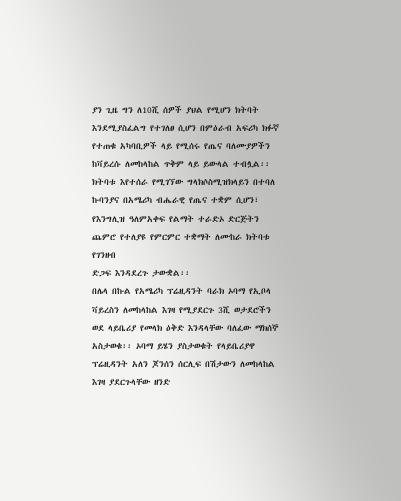ያን ጊዜ ግን ለ10ሺ ሰዎች ያህል የሚሆን ክትባት እንደሚያስፈልግ የተገለፀ ሲሆን በምዕራብ አፍሪካ ክፉኛ
የተጠቁ አካባቢዎች ላይ የሚሰሩ የጤና ባለሙያዎችን ከቫይረሱ ለመከላከል ጥቅም ላይ ይውላል ተብሏል፡፡
ክትባቱ እየተሰራ የሚገኘው ግላክሶስሚዝክላይን በተባለ ኩባንያና በአሜሪካ ብሔራዊ የጤና ተቋም ሲሆን፣
የእንግሊዝ ዓለምአቀፍ የልማት ተራድኦ ድርጅትን ጨምሮ የተለያዩ የምርምር ተቋማት ለሙከራ ክትባቱ የገንዘብ
ድጋፍ እንዳደረጉ ታውቋል፡፡
በሌላ በኩል የአሜሪካ ፕሬዚዳንት ባራክ ኦባማ የኢቦላ ቫይረስን ለመከላከል እገዛ የሚያደርጉ 3ሺ ወታደሮችን
ወደ ላይቤሪያ የመላክ ዕቅድ እንዳላቸው ባለፈው ማክሰኞ አስታወቁ፡፡ ኦባማ ይሄን ያስታወቁት የላይቤሪያዋ
ፕሬዚዳንት አለን ጆንሰን ሰርሊፍ በሽታውን ለመከላከል እገዛ ያደርጉላቸው ዘንድ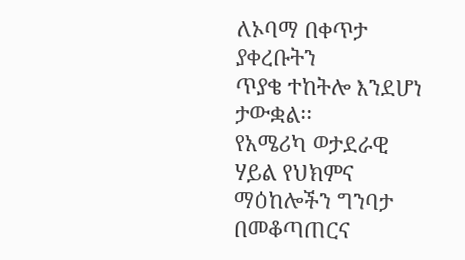ለኦባማ በቀጥታ ያቀረቡትን
ጥያቄ ተከትሎ እንደሆነ ታውቋል፡፡
የአሜሪካ ወታደራዊ ሃይል የህክምና ማዕከሎችን ግንባታ በመቆጣጠርና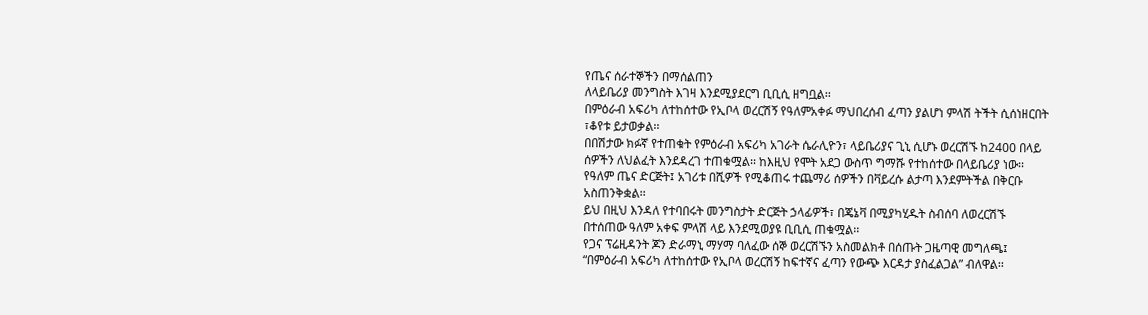የጤና ሰራተኞችን በማሰልጠን
ለላይቤሪያ መንግስት እገዛ እንደሚያደርግ ቢቢሲ ዘግቧል፡፡
በምዕራብ አፍሪካ ለተከሰተው የኢቦላ ወረርሽኝ የዓለምአቀፉ ማህበረሰብ ፈጣን ያልሆነ ምላሽ ትችት ሲሰነዘርበት
፣ቆየቱ ይታወቃል፡፡
በበሽታው ክፉኛ የተጠቁት የምዕራብ አፍሪካ አገራት ሴራሊዮን፣ ላይቤሪያና ጊኒ ሲሆኑ ወረርሽኙ ከ2400 በላይ
ሰዎችን ለህልፈት እንደዳረገ ተጠቁሟል፡፡ ከእዚህ የሞት አደጋ ውስጥ ግማሹ የተከሰተው በላይቤሪያ ነው፡፡
የዓለም ጤና ድርጅት፤ አገሪቱ በሺዎች የሚቆጠሩ ተጨማሪ ሰዎችን በቫይረሱ ልታጣ እንደምትችል በቅርቡ
አስጠንቅቋል፡፡
ይህ በዚህ እንዳለ የተባበሩት መንግስታት ድርጅት ኃላፊዎች፣ በጄኔቫ በሚያካሂዱት ስብሰባ ለወረርሽኙ
በተሰጠው ዓለም አቀፍ ምላሽ ላይ እንደሚወያዩ ቢቢሲ ጠቁሟል፡፡
የጋና ፕሬዚዳንት ጆን ድራማኒ ማሃማ ባለፈው ሰኞ ወረርሽኙን አስመልክቶ በሰጡት ጋዜጣዊ መግለጫ፤
“በምዕራብ አፍሪካ ለተከሰተው የኢቦላ ወረርሽኝ ከፍተኛና ፈጣን የውጭ እርዳታ ያስፈልጋል” ብለዋል፡፡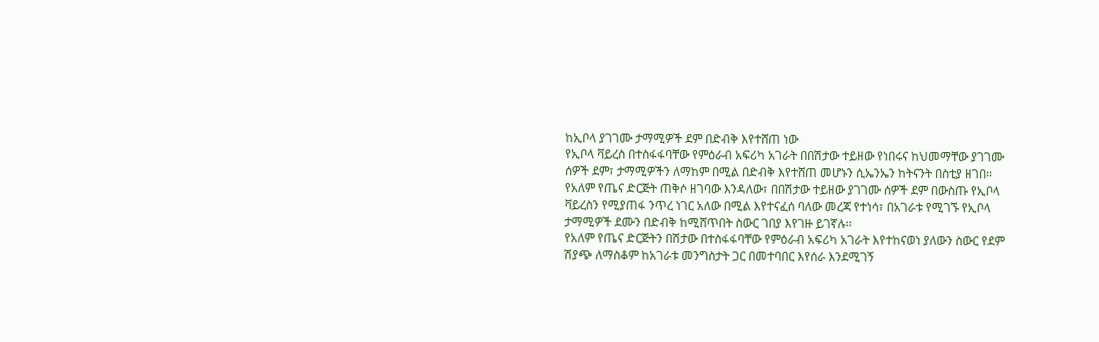ከኢቦላ ያገገሙ ታማሚዎች ደም በድብቅ እየተሸጠ ነው
የኢቦላ ቫይረስ በተስፋፋባቸው የምዕራብ አፍሪካ አገራት በበሽታው ተይዘው የነበሩና ከህመማቸው ያገገሙ
ሰዎች ደም፣ ታማሚዎችን ለማከም በሚል በድብቅ እየተሸጠ መሆኑን ሲኤንኤን ከትናንት በስቲያ ዘገበ፡፡
የአለም የጤና ድርጅት ጠቅሶ ዘገባው እንዳለው፣ በበሽታው ተይዘው ያገገሙ ሰዎች ደም በውስጡ የኢቦላ
ቫይረስን የሚያጠፋ ንጥረ ነገር አለው በሚል እየተናፈሰ ባለው መረጃ የተነሳ፣ በአገራቱ የሚገኙ የኢቦላ
ታማሚዎች ደሙን በድብቅ ከሚሸጥበት ስውር ገበያ እየገዙ ይገኛሉ፡፡
የአለም የጤና ድርጅትን በሽታው በተስፋፋባቸው የምዕራብ አፍሪካ አገራት እየተከናወነ ያለውን ስውር የደም
ሽያጭ ለማስቆም ከአገራቱ መንግስታት ጋር በመተባበር እየሰራ እንደሚገኝ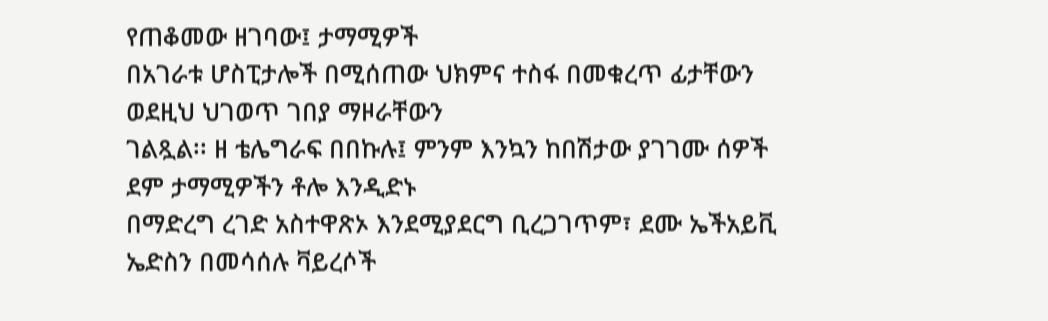የጠቆመው ዘገባው፤ ታማሚዎች
በአገራቱ ሆስፒታሎች በሚሰጠው ህክምና ተስፋ በመቁረጥ ፊታቸውን ወደዚህ ህገወጥ ገበያ ማዞራቸውን
ገልጿል፡፡ ዘ ቴሌግራፍ በበኩሉ፤ ምንም እንኳን ከበሽታው ያገገሙ ሰዎች ደም ታማሚዎችን ቶሎ እንዲድኑ
በማድረግ ረገድ አስተዋጽኦ እንደሚያደርግ ቢረጋገጥም፣ ደሙ ኤችአይቪ ኤድስን በመሳሰሉ ቫይረሶች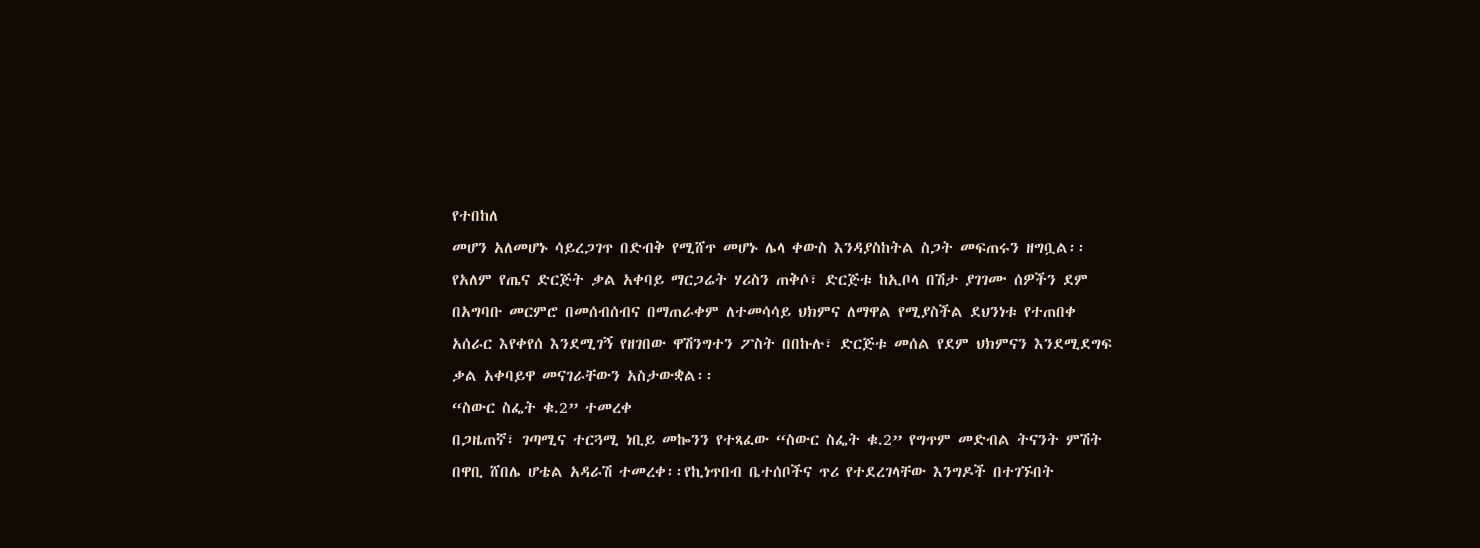የተበከለ
መሆን አለመሆኑ ሳይረጋገጥ በድብቅ የሚሸጥ መሆኑ ሌላ ቀውስ እንዳያስከትል ስጋት መፍጠሩን ዘግቧል፡፡
የአለም የጤና ድርጅት ቃል አቀባይ ማርጋሬት ሃሪስን ጠቅሶ፣ ድርጅቱ ከኢቦላ በሽታ ያገገሙ ሰዎችን ደም
በአግባቡ መርምሮ በመሰብሰብና በማጠራቀም ለተመሳሳይ ህክምና ለማዋል የሚያስችል ደህንነቱ የተጠበቀ
አሰራር እየቀየሰ እንደሚገኝ የዘገበው ዋሽንግተን ፖስት በበኩሉ፣ ድርጅቱ መሰል የደም ህክምናን እንደሚደግፍ
ቃል አቀባይዋ መናገራቸውን አስታውቋል፡፡
“ስውር ስፌት ቁ.2” ተመረቀ
በጋዜጠኛ፣ ገጣሚና ተርጓሚ ነቢይ መኰንን የተጻፈው “ስውር ስፌት ቁ.2” የግጥም መድብል ትናንት ምሽት
በዋቢ ሸበሌ ሆቴል አዳራሽ ተመረቀ፡፡የኪነጥበብ ቤተሰቦችና ጥሪ የተደረገላቸው እንግዶች በተገኙበት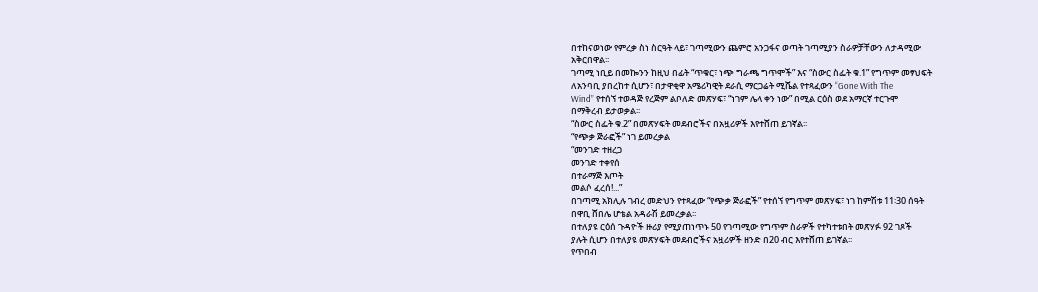በተከናወነው የምረቃ ስነ ስርዓት ላይ፣ ገጣሚውን ጨምሮ አንጋፋና ወጣት ገጣሚያን ስራዎቻቸውን ለታዳሚው
አቅርበዋል፡፡
ገጣሚ ነቢይ በመኰንን ከዚህ በፊት “ጥቁር፣ ነጭ ግራጫ ግጥሞች” እና “ስውር ስፌት ቁ.1” የግጥም መፃህፍት
ለአንባቢ ያበረከተ ሲሆን፣ በታዋቂዋ አሜሪካዊት ደራሲ ማርጋሬት ሚሼል የተጻፈውን “Gone With The
Wind” የተሰኘ ተወዳጅ የረጅም ልቦለድ መጽሃፍ፣ “ነገም ሌላ ቀን ነው” በሚል ርዕስ ወደ አማርኛ ተርጉሞ
በማቅረብ ይታወቃል፡፡
“ስውር ስፌት ቁ.2” በመጽሃፍት መደብሮችና በአዟሪዎች እየተሸጠ ይገኛል፡፡
“የጭቃ ጅራፎች” ነገ ይመረቃል
“መንገድ ተዘረጋ
መንገድ ተቀየሰ
በተራማጅ እጦት
መልሶ ፈረሰ!...”
በገጣሚ አክሊሉ ገብረ መድህን የተጻፈው “የጭቃ ጅራፎች” የተሰኘ የግጥም መጽሃፍ፣ ነገ ከምሽቱ 11፡30 ሰዓት
በዋቢ ሸበሌ ሆቴል አዳራሽ ይመረቃል፡፡
በተለያዩ ርዕሰ ጉዳዮች ዙሪያ የሚያጠነጥኑ 50 የገጣሚው የግጥም ስራዎች የተካተቱበት መጽሃፉ 92 ገጾች
ያሉት ሲሆን በተለያዩ መጽሃፍት መደብሮችና አዟሪዎች ዘንድ በ20 ብር እየተሸጠ ይገኛል፡፡
የጥበብ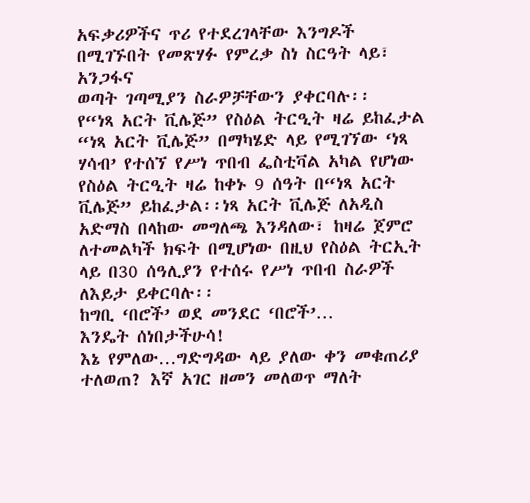አፍቃሪዎችና ጥሪ የተደረገላቸው እንግዶች በሚገኙበት የመጽሃፉ የምረቃ ስነ ስርዓት ላይ፣ አንጋፋና
ወጣት ገጣሚያን ስራዎቻቸውን ያቀርባሉ፡፡
የ“ነጻ አርት ቪሌጅ” የስዕል ትርዒት ዛሬ ይከፈታል
“ነጻ አርት ቪሌጅ” በማካሄድ ላይ የሚገኘው ‘ነጻ ሃሳብ’ የተሰኘ የሥነ ጥበብ ፌስቲቫል አካል የሆነው የስዕል ትርዒት ዛሬ ከቀኑ 9 ሰዓት በ“ነጻ አርት ቪሌጅ” ይከፈታል፡፡ነጻ አርት ቪሌጅ ለአዲስ አድማስ በላከው መግለጫ እንዳለው፣ ከዛሬ ጀምሮ ለተመልካች ክፍት በሚሆነው በዚህ የስዕል ትርኢት ላይ በ30 ሰዓሊያን የተሰሩ የሥነ ጥበብ ስራዎች ለእይታ ይቀርባሉ፡፡
ከግቢ ‘በሮች’ ወደ መንደር ‘በሮች’…
እንዴት ሰነበታችሁሳ!
እኔ የምለው…ግድግዳው ላይ ያለው ቀን መቁጠሪያ ተለወጠ? እኛ አገር ዘመን መለወጥ ማለት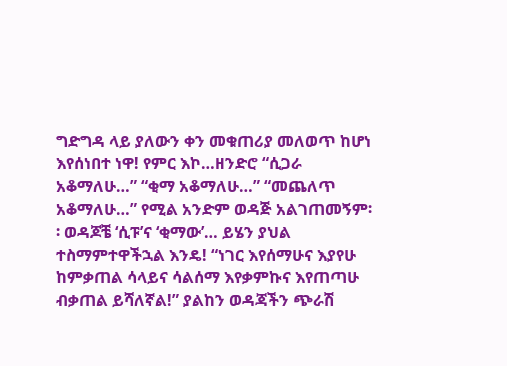ግድግዳ ላይ ያለውን ቀን መቁጠሪያ መለወጥ ከሆነ እየሰነበተ ነዋ! የምር እኮ…ዘንድሮ “ሲጋራ አቆማለሁ…” “ቂማ አቆማለሁ…” “መጨለጥ አቆማለሁ…” የሚል አንድም ወዳጅ አልገጠመኝም፡፡ ወዳጆቼ ‘ሲፑ’ና ‘ቂማው’… ይሄን ያህል ተስማምተዋችኋል እንዴ! “ነገር እየሰማሁና እያየሁ ከምቃጠል ሳላይና ሳልሰማ እየቃምኩና እየጠጣሁ ብቃጠል ይሻለኛል!” ያልከን ወዳጃችን ጭራሽ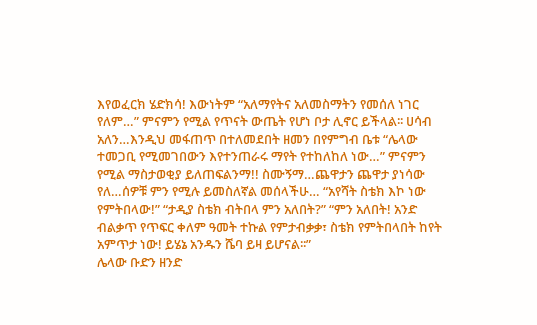እየወፈርክ ሄድክሳ! እውነትም “አለማየትና አለመስማትን የመሰለ ነገር የለም…” ምናምን የሚል የጥናት ውጤት የሆነ ቦታ ሊኖር ይችላል፡፡ ሀሳብ አለን…እንዲህ መፋጠጥ በተለመደበት ዘመን በየምግብ ቤቱ “ሌላው ተመጋቢ የሚመገበውን እየተንጠራሩ ማየት የተከለከለ ነው…” ምናምን የሚል ማስታወቂያ ይለጠፍልንማ!! ስሙኝማ…ጨዋታን ጨዋታ ያነሳው የለ…ሰዎቹ ምን የሚሉ ይመስለኛል መሰላችሁ… “አየሻት ስቴክ እኮ ነው የምትበላው!” “ታዲያ ስቴክ ብትበላ ምን አለበት?” “ምን አለበት! አንድ ብልቃጥ የጥፍር ቀለም ዓመት ተኩል የምታብቃቃ፣ ስቴክ የምትበላበት ከየት አምጥታ ነው! ይሄኔ አንዱን ሼባ ይዛ ይሆናል፡፡”
ሌላው ቡድን ዘንድ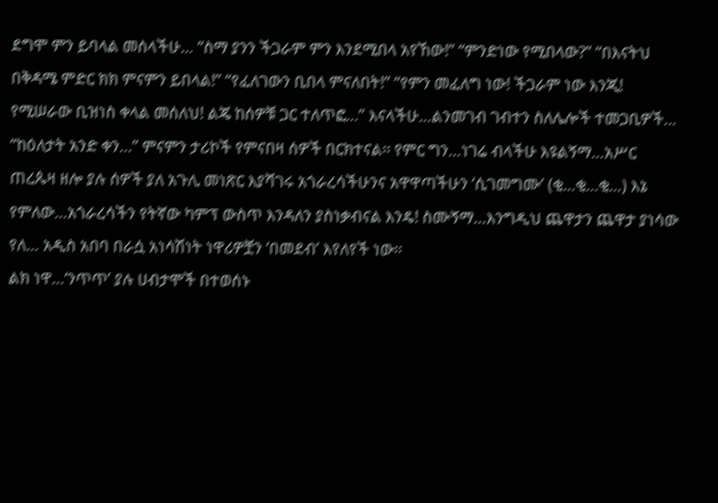ደግሞ ምን ይባላል መሰላችሁ… “ስማ ያንን ችጋራም ምን እንደሚበላ አየኸው!” “ምንድነው የሚበላው?” “በእናትህ በቅዳሜ ምድር ክክ ምናምን ይበላል!” “የፈለገውን ቢበላ ምናለበት!” “የምን መፈለግ ነው! ችጋራም ነው እንጂ! የሚሠራው ቢዝነስ ቀላል መሰለህ! ልጄ ከሰዎቹ ጋር ተለጥፎ…” እናላችሁ…ልንመገብ ገብተን ስለሌሎች ተመጋቢዎች… “ከዕለታት አንድ ቀን…” ምናምን ታሪኮች የምናበዛ ሰዎች በርክተናል፡፡ የምር ግን…ነገሬ ብላችሁ እዩልኝማ…አሥር ጠረጴዛ ዘሎ ያሉ ሰዎች ያለ አጉሊ መነጽር እያሻገሩ አጎራረሳችሁንና አዋዋጣችሁን ‘ሲገመግሙ’ (ቂ…ቂ…ቂ…) እኔ የምለው…አጎራረሳችን የትኛው ካምፕ ውስጥ እንዳለን ያስነቃብናል እንዴ! ስሙኝማ…እንግዲህ ጨዋታን ጨዋታ ያነሳው የለ… አዲስ አበባ በራሷ አነሳሽነት ነዋሪዎቿን ‘በመደብ’ እየለየች ነው፡፡
ልክ ነዋ…‘ንጥጥ’ ያሉ ሀብታሞች በተወሰኑ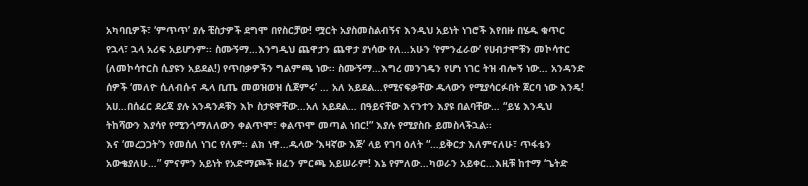አካባቢዎች፣ ‘ምጥጥ’ ያሉ ቺስታዎች ደግሞ በየስርቻው! ሟርት አያስመስልብኝና እንዲህ አይነት ነገሮች እየበዙ በሄዱ ቁጥር የኋላ፣ ኋላ አሪፍ አይሆንም፡፡ ስሙኝማ…እንግዲህ ጨዋታን ጨዋታ ያነሳው የለ…አሁን ‘የምንፈራው’ የሀብታሞቹን መኮሳተር (ለመኮሳተርስ ሲያዩን አይደል!) የጥበቃዎችን ግልምጫ ነው፡፡ ስሙኝማ…እግረ መንገዴን የሆነ ነገር ትዝ ብሎኝ ነው… አንዳንድ ሰዎች ‘መለዮ ሲለብሱና ዱላ ቢጤ መወዝወዝ ሲጀምሩ’ … አለ አይደል…የሚናፍቃቸው ዱላውን የሚያሳርፉበት ጀርባ ነው እንዴ! አሀ…በሰፈር ደረጃ ያሉ አንዳንዶቹን እኮ ስታዩዋቸው…አለ አይደል… በዓይናቸው እናንተን እያዩ በልባቸው… “ይሄ እንዲህ ትከሻውን እያሳየ የሚንጎማለለውን ቀልጥሞ፣ ቀልጥሞ መጣል ነበር!” እያሉ የሚያስቡ ይመስላችኋል፡፡
እና ‘መረጋጋት’ን የመሰለ ነገር የለም፡፡ ልክ ነዋ…ዱላው ‘እዛኛው እጅ’ ላይ የገባ ዕለት “…ይቅርታ እለምናለሁ፣ ጥፋቴን አውቄያለሁ…” ምናምን አይነት የአድማጮች ዘፈን ምርጫ አይሠራም! እኔ የምለው…ካወራን አይቀር…እዚቹ ከተማ ‘ጌትድ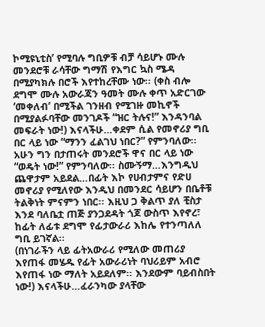ኮሚዩኒቲስ’ የሚባሉ ግቢዎቹ ብቻ ሳይሆኑ ሙሉ መንደሮቹ ራሳቸው ግማሽ የእግር ኳስ ሜዳ በሚያካክሉ በሮች እየተከረቸሙ ነው፡፡ (ቀስ ብሎ ደግሞ ሙሉ አውራጃን ዓመት ሙሉ ቀጥ አድርገው ‘መቀለብ’ በሚችል ገንዘብ የሚገዙ መኪኖች በሚያልፉባቸው መንገዶች “ዝር ትሉና!” እንዳንባል መፍራት ነው!) እናላችሁ…ቀደም ሲል የመኖሪያ ግቢ በር ላይ ነው “ማንን ፈልገህ ነበር?” የምንባለው፡፡ አሁን ግን በታጠሩት መንደሮች ዋና በር ላይ ነው “ወዴት ነው!” የምንባለው፡፡ ስሙኝማ…እንግዲህ ጨዋታም አይደል…በፊት እኮ የሀብታምና የድሀ መኖሪያ የሚለየው እንዲህ በመንደር ሳይሆን በቤቶቹ ትልቅነት ምናምን ነበር፡፡ እዚህ ጋ ቅልጥ ያለ ቺስታ እንደ ባለቤቷ ጠጅ ያንጋደዳት ጎጆ ውስጥ እየኖረ፣ ከፊት ለፊቱ ደግሞ የፊታውራሪ እከሌ የተንጣለለ ግቢ ይገኛል፡፡
(በነገራችን ላይ ፊትአውራሪ የሚለው መጠሪያ እየጠፋ መሄዱ የፊት አውራሪነት ባህሪይም አብሮ እየጠፋ ነው ማለት አይደለም፡፡ እንደውም ባይብስበት ነው!) እናላችሁ…ፈራንካው ያላቸው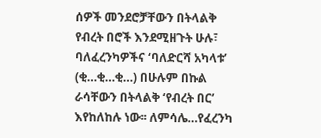ሰዎች መንደሮቻቸውን በትላልቅ የብረት በሮች እንደሚዘጉት ሁሉ፣ ባለፈረንካዎችና ‘ባለድርሻ አካላቱ’ (ቂ…ቂ…ቂ…) በሁሉም በኩል ራሳቸውን በትላልቅ ‘የብረት በር’ እየከለከሉ ነው፡፡ ለምሳሌ…የፈረንካ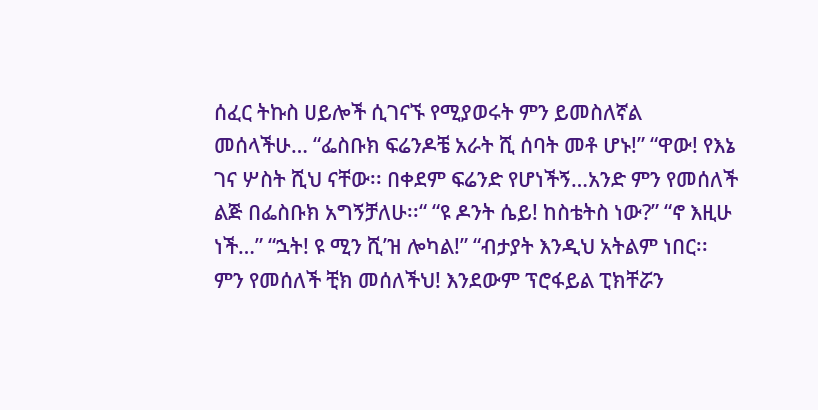ሰፈር ትኩስ ሀይሎች ሲገናኙ የሚያወሩት ምን ይመስለኛል መሰላችሁ… “ፌስቡክ ፍሬንዶቼ አራት ሺ ሰባት መቶ ሆኑ!” “ዋው! የእኔ ገና ሦስት ሺህ ናቸው፡፡ በቀደም ፍሬንድ የሆነችኝ…አንድ ምን የመሰለች ልጅ በፌስቡክ አግኝቻለሁ፡፡“ “ዩ ዶንት ሴይ! ከስቴትስ ነው?” “ኖ እዚሁ ነች…” “ኋት! ዩ ሚን ሺ’ዝ ሎካል!” “ብታያት እንዲህ አትልም ነበር፡፡ ምን የመሰለች ቺክ መሰለችህ! እንደውም ፕሮፋይል ፒክቸሯን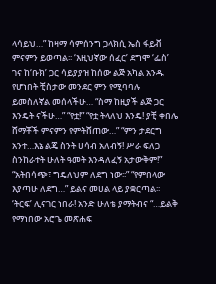ላሳይህ…” ከዛማ ሳምሰንግ ጋላክሲ ኤስ ፋይቭ ምናምን ይወጣል፡፡ ‘እዚህኛው ሰፈር’ ደግሞ ‘ፌስ’ ገና ከ‘ቡክ’ ጋር ሳይያያዝ ከሰው ልጅ አካል አንዱ የሆነበት ቺስታው መንደር ምን የሚባባሉ ይመስለኛል መሰላችሁ… “ስማ ከዚያች ልጅ ጋር እንዴት ናችሁ…” “የቷ!” “የቷ ትላለህ እንዴ! ያቺ ቀበሌ ሸማቾች ምናምን የምትሸጠው…” “ምን ታደርግ አንተ…እኔ ልጄ ስንት ሀሳብ አለብኝ! ሥራ ፍለጋ ስንከራተት ሁለት ዓመት እንዳለፈኝ አታውቅም!” “አትበሳጭ፣ ግዴለህም ለደግ ነው፡፡” “የምበላው እያጣሁ ለደግ…” ይልና መሀል ላይ ያቋርጣል፡፡ ‘ትርፍ’ ሊናገር ነበራ! አንድ ሁለቴ ያማትብና “…ይልቅ የማነበው አሮጌ መጽሐፍ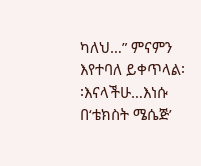ካለህ…” ምናምን እየተባለ ይቀጥላል፡፡እናላችሁ…እነሱ በ‘ቴክስት ሜሴጅ’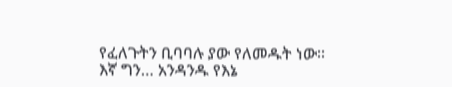የፈለጉትን ቢባባሉ ያው የለመዱት ነው፡፡
እኛ ግን… አንዳንዱ የእኔ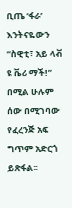ቢጤ ‘ፋራ’ እንትናዬውን “ስዊቲ፣ አይ ላቭ ዩ ቬሪ ማች!” በሚል ሁሉም ሰው በሚገባው የፈረንጅ አፍ ግጥም አድርጎ ይጽፋል፡፡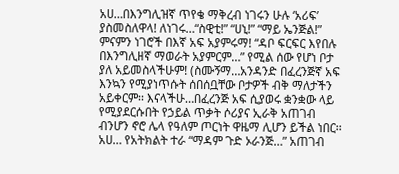አሀ…በእንግሊዝኛ ጥየቄ ማቅረብ ነገሩን ሁሉ ‘አሪፍ’ ያስመስለዋላ! ለነገሩ…“ስዊቲ!” “ሀኒ!” “ማይ ኤንጅል!” ምናምን ነገሮች በእኛ አፍ አያምሩማ! “ዳቦ ፍርፍር እየበሉ በእንግሊዘኛ ማወራት አያምርም…” የሚል ሰው የሆነ ቦታ ያለ አይመስላችሁም! (ስሙኝማ…አንዳንድ በፈረንጅኛ አፍ እንኳን የሚያነጥሱት ሰበሰቧቸው ቦታዎች ብቅ ማለታችን አይቀርም፡፡ እናላችሁ…በፈረንጅ አፍ ሲያወሩ ቋንቋው ላይ የሚያደርሱበት የኃይል ጥቃት ሶሪያና ኢራቅ አጠገብ ብንሆን ኖሮ ሌላ የዓለም ጦርነት ዋዜማ ሊሆን ይችል ነበር፡፡ አሀ… የአትክልት ተራ “ማዳም ጉድ ኦራንጅ…” አጠገብ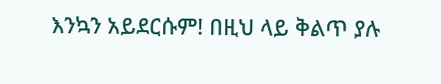እንኳን አይደርሱም! በዚህ ላይ ቅልጥ ያሉ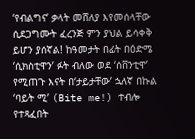‘የብልግና’ ቃላት መሸለያ እየመሰላቸው ሲደጋግሙት ፈረንጅ ምን ያህል ይሳቀቅ ይሆን ያሰኛል! ከዓመታት በፊት በዕድሜ ‘ሲክስቲዋን’ ፉት ብለው ወደ ‘ሰቨንቲዋ’ የሚጠጉ እናት በ‘ታይታቸው’ ኋለኛ በኩል ‘ባይት ሚ’ (Bite me!) ተብሎ የተጻፈበት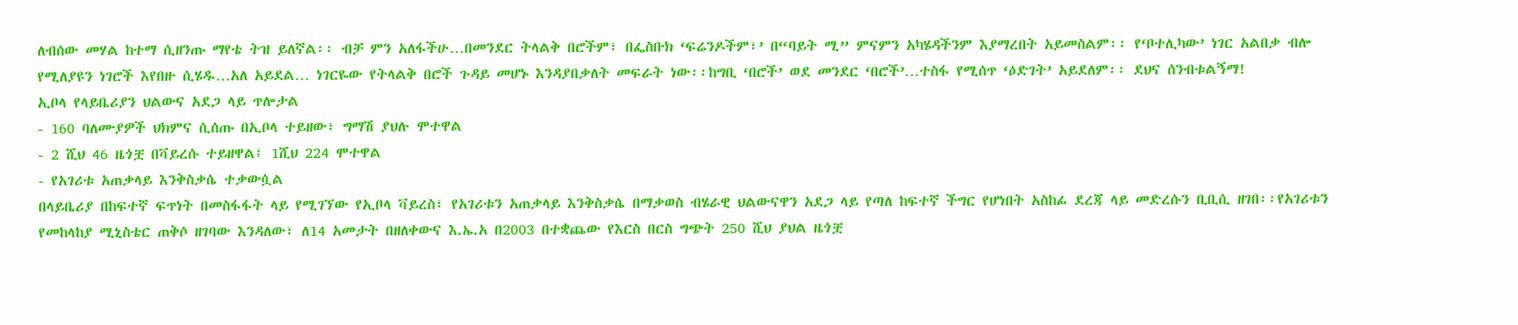ለብሰው መሃል ከተማ ሲዘንጡ ማየቴ ትዝ ይለኛል፡፡ ብቻ ምን አለፋችሁ…በመንደር ትላልቅ በሮችም፣ በፌስቡክ ‘ፍሬንዶችም፣’ በ“ባይት ሚ” ምናምን አካሄዳችንም እያማረበት አይመስልም፡፡ የ‘ቦተሊካው’ ነገር አልበቃ ብሎ የሚለያዩን ነገሮች እየበዙ ሲሄዱ…አለ አይደል… ነገርዬው የትላልቅ በሮች ጉዳይ መሆኑ እንዳያበቃለት መፍራት ነው፡፡ከግቢ ‘በሮች’ ወደ መንደር ‘በሮች’…ተስፋ የሚሰጥ ‘ዕድገት’ አይደለም፡፡ ደህና ሰንብቱልኝማ!
ኢቦላ የላይቤሪያን ህልውና አደጋ ላይ ጥሎታል
- 160 ባለሙያዎች ህክምና ሲሰጡ በኢቦላ ተይዘው፣ ግማሽ ያህሉ ሞተዋል
- 2 ሺህ 46 ዜጎቿ በቫይረሱ ተይዘዋል፤ 1ሺህ 224 ሞተዋል
- የአገሪቱ አጠቃላይ እንቅስቃሴ ተቃውሷል
በላይቤሪያ በከፍተኛ ፍጥነት በመስፋፋት ላይ የሚገኘው የኢቦላ ቫይረስ፣ የአገሪቱን አጠቃላይ እንቅስቃሴ በማቃወስ ብሄራዊ ህልውናዋን አደጋ ላይ የጣለ ከፍተኛ ችግር የሆነበት አስከፊ ደረጃ ላይ መድረሱን ቢቢሲ ዘገበ፡፡የአገሪቱን የመከላከያ ሚኒስቴር ጠቅሶ ዘገባው እንዳለው፣ ለ14 አመታት በዘለቀውና እ.ኤ.አ በ2003 በተቋጨው የእርስ በርስ ግጭት 250 ሺህ ያህል ዜጎቿ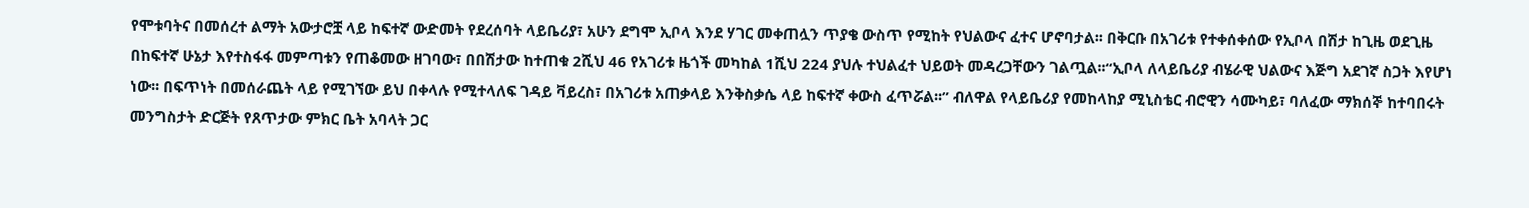የሞቱባትና በመሰረተ ልማት አውታሮቿ ላይ ከፍተኛ ውድመት የደረሰባት ላይቤሪያ፣ አሁን ደግሞ ኢቦላ እንደ ሃገር መቀጠሏን ጥያቄ ውስጥ የሚከት የህልውና ፈተና ሆኖባታል፡፡ በቅርቡ በአገሪቱ የተቀሰቀሰው የኢቦላ በሽታ ከጊዜ ወደጊዜ በከፍተኛ ሁኔታ እየተስፋፋ መምጣቱን የጠቆመው ዘገባው፣ በበሽታው ከተጠቁ 2ሺህ 46 የአገሪቱ ዜጎች መካከል 1ሺህ 224 ያህሉ ተህልፈተ ህይወት መዳረጋቸውን ገልጧል፡፡“ኢቦላ ለላይቤሪያ ብሄራዊ ህልውና እጅግ አደገኛ ስጋት እየሆነ ነው፡፡ በፍጥነት በመሰራጨት ላይ የሚገኘው ይህ በቀላሉ የሚተላለፍ ገዳይ ቫይረስ፣ በአገሪቱ አጠቃላይ እንቅስቃሴ ላይ ከፍተኛ ቀውስ ፈጥሯል፡፡” ብለዋል የላይቤሪያ የመከላከያ ሚኒስቴር ብሮዊን ሳሙካይ፣ ባለፈው ማክሰኞ ከተባበሩት መንግስታት ድርጅት የጸጥታው ምክር ቤት አባላት ጋር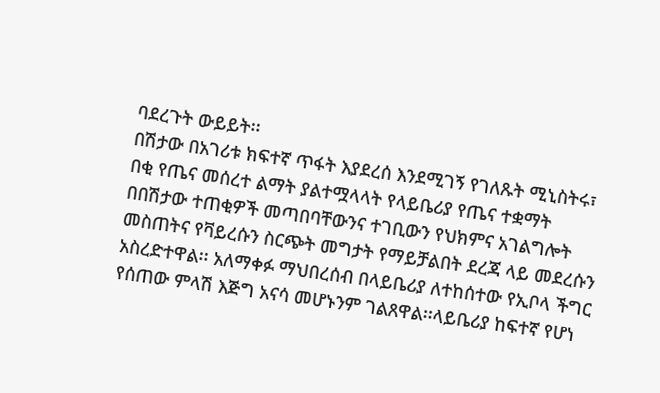ባደረጉት ውይይት፡፡
በሽታው በአገሪቱ ክፍተኛ ጥፋት እያደረሰ እንደሚገኝ የገለጹት ሚኒስትሩ፣ በቂ የጤና መሰረተ ልማት ያልተሟላላት የላይቤሪያ የጤና ተቋማት በበሽታው ተጠቂዎች መጣበባቸውንና ተገቢውን የህክምና አገልግሎት መስጠትና የቫይረሱን ስርጭት መግታት የማይቻልበት ደረጃ ላይ መደረሱን አስረድተዋል፡፡ አለማቀፉ ማህበረሰብ በላይቤሪያ ለተከሰተው የኢቦላ ችግር የሰጠው ምላሽ እጅግ አናሳ መሆኑንም ገልጸዋል፡፡ላይቤሪያ ከፍተኛ የሆነ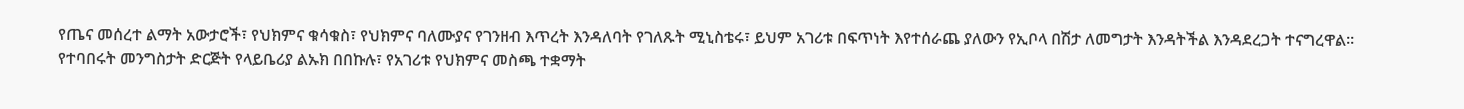የጤና መሰረተ ልማት አውታሮች፣ የህክምና ቁሳቁስ፣ የህክምና ባለሙያና የገንዘብ እጥረት እንዳለባት የገለጹት ሚኒስቴሩ፣ ይህም አገሪቱ በፍጥነት እየተሰራጨ ያለውን የኢቦላ በሽታ ለመግታት እንዳትችል እንዳደረጋት ተናግረዋል፡፡
የተባበሩት መንግስታት ድርጅት የላይቤሪያ ልኡክ በበኩሉ፣ የአገሪቱ የህክምና መስጫ ተቋማት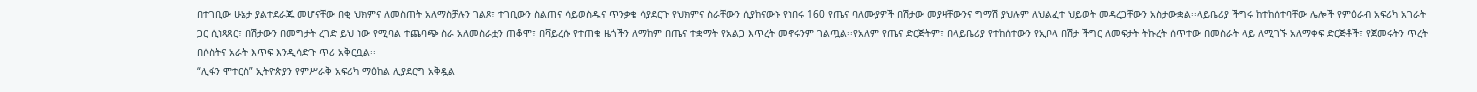በተገቢው ሁኔታ ያልተደራጁ መሆናቸው በቂ ህክምና ለመስጠት አለማስቻሉን ገልጾ፣ ተገቢውን ስልጠና ሳይወስዱና ጥንቃቄ ሳያደርጉ የህክምና ስራቸውን ሲያከናውኑ የነበሩ 160 የጤና ባለሙያዎች በሽታው መያዛቸውንና ግማሽ ያህሉም ለህልፈተ ህይወት መዳረጋቸውን አስታውቋል፡፡ላይቤሪያ ችግሩ ከተከሰተባቸው ሌሎች የምዕራብ አፍሪካ አገራት ጋር ሲነጻጸር፣ በሽታውን በመግታት ረገድ ይህ ነው የሚባል ተጨባጭ ስራ አለመስራቷን ጠቆሞ፣ በቫይረሱ የተጠቁ ዜጎችን ለማከም በጤና ተቋማት የአልጋ እጥረት መኖሩንም ገልጧል፡፡የአለም የጤና ድርጅትም፣ በላይቤሪያ የተከሰተውን የኢቦላ በሽታ ችግር ለመፍታት ትኩረት ሰጥተው በመስራት ላይ ለሚገኙ አለማቀፍ ድርጅቶች፣ የጀመሩትን ጥረት በሶስትና አራት እጥፍ እንዲሳድጉ ጥሪ አቅርቧል፡፡
“ሊፋን ሞተርስ” ኢትዮጵያን የምሥራቅ አፍሪካ ማዕከል ሊያደርግ አቅዷል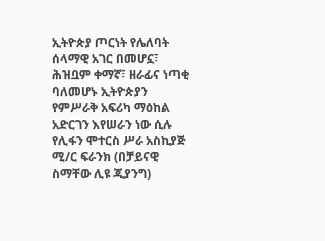ኢትዮጵያ ጦርነት የሌለባት ሰላማዊ አገር በመሆኗ፣ ሕዝቧም ቀማኛ፣ ዘራፊና ነጣቂ ባለመሆኑ ኢትዮጵያን የምሥራቅ አፍሪካ ማዕከል አድርገን እየሠራን ነው ሲሉ የሊፋን ሞተርስ ሥራ አስኪያጅ ሚ/ር ፍራንክ (በቻይናዊ ስማቸው ሊዩ ጂያንግ)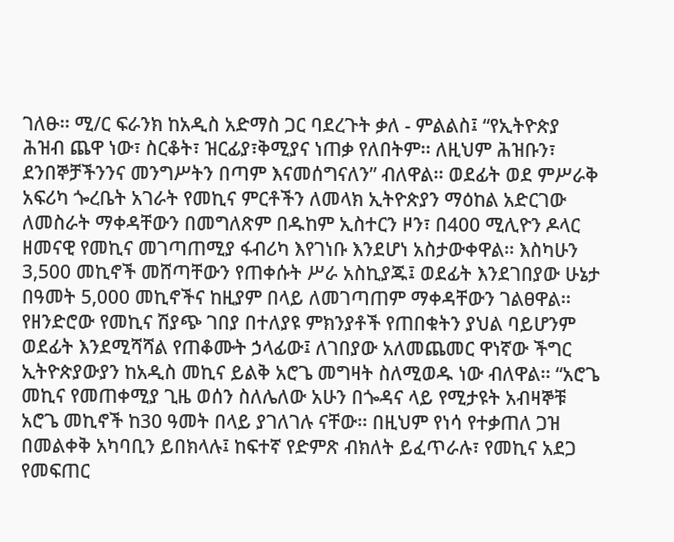ገለፁ፡፡ ሚ/ር ፍራንክ ከአዲስ አድማስ ጋር ባደረጉት ቃለ - ምልልስ፤ “የኢትዮጵያ ሕዝብ ጨዋ ነው፣ ስርቆት፣ ዝርፊያ፣ቅሚያና ነጠቃ የለበትም፡፡ ለዚህም ሕዝቡን፣ ደንበኞቻችንንና መንግሥትን በጣም እናመሰግናለን” ብለዋል፡፡ ወደፊት ወደ ምሥራቅ አፍሪካ ጐረቤት አገራት የመኪና ምርቶችን ለመላክ ኢትዮጵያን ማዕከል አድርገው ለመስራት ማቀዳቸውን በመግለጽም በዱከም ኢስተርን ዞን፣ በ400 ሚሊዮን ዶላር ዘመናዊ የመኪና መገጣጠሚያ ፋብሪካ እየገነቡ እንደሆነ አስታውቀዋል፡፡ እስካሁን 3,500 መኪኖች መሸጣቸውን የጠቀሱት ሥራ አስኪያጁ፤ ወደፊት እንደገበያው ሁኔታ በዓመት 5,000 መኪኖችና ከዚያም በላይ ለመገጣጠም ማቀዳቸውን ገልፀዋል፡፡
የዘንድሮው የመኪና ሽያጭ ገበያ በተለያዩ ምክንያቶች የጠበቁትን ያህል ባይሆንም ወደፊት እንደሚሻሻል የጠቆሙት ኃላፊው፤ ለገበያው አለመጨመር ዋነኛው ችግር ኢትዮጵያውያን ከአዲስ መኪና ይልቅ አሮጌ መግዛት ስለሚወዱ ነው ብለዋል፡፡ “አሮጌ መኪና የመጠቀሚያ ጊዜ ወሰን ስለሌለው አሁን በጐዳና ላይ የሚታዩት አብዛኞቹ አሮጌ መኪኖች ከ30 ዓመት በላይ ያገለገሉ ናቸው፡፡ በዚህም የነሳ የተቃጠለ ጋዝ በመልቀቅ አካባቢን ይበክላሉ፤ ከፍተኛ የድምጽ ብክለት ይፈጥራሉ፣ የመኪና አደጋ የመፍጠር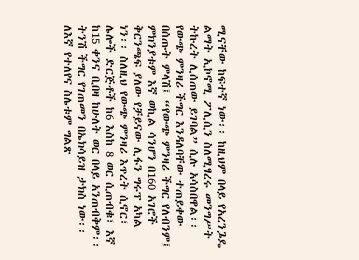ሚናቸው ከፍተኛ ነው፡፡ ከዚህም በላይ የአረንጔዴ ልማት ኢኮኖሚ ፖሊሲን ስለሚፃረሩ መንግሥት ትኩረት ሊሰጠው ይገባል” ሲሉ አሳስበዋል፡፡ የውጭ ምንዛሪ ችግር እንዳለባቸው ተጠይቀው በሰጡት ምላሽ፤ “የውጭ ምንዛሪ ችግር የለብንም፤ ምክንያቱም እኛ ወኪል ሳንሆን በ160 አገሮች ቅርንጫፍ ያለው የቻይናው ሊፋን ግሩፕ አካል ነን፡፡ ስለዚህ የውጭ ምንዛሪ እጥረት ሲኖር፣ ሌሎች ድርጅቶች ከ6 እስከ 8 ወር ሲጠብቁ፣ እኛ ከ15 ቀንና ቢበዛ ከሁለት ወር በላይ አንጠብቅም፡፡ ትንሽ ችግር የገጠመን በኤክሳይዝ ታክስ ነው፡፡
ለእኛ የተለየና ስሌቱም ግልጽ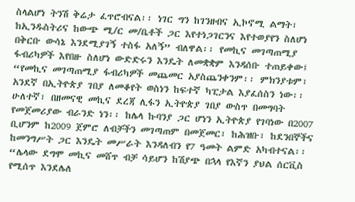ስላልሆነ ትንሽ ቅሬታ ፈጥሮብናል፡፡ ነገር ግን ከገንዘብና ኢኮኖሚ ልማት፣ ከኢንዱስትሪና ከውጭ ሚ/ር መ/ቤቶች ጋር እየተነጋገርንና እየተወያየን ስለሆነ በቅርቡ ውሳኔ እንደሚያገኝ ተስፋ አለኝ” ብለዋል፡፡ የመኪና መገጣጠሚያ ፋብሪካዎች እየበዙ ስለሆነ ውድድሩን እንዴት ለመቋቋም እንዳሰቡ ተጠይቀው፤ “የመኪና መገጣጠሚያ ፋብሪካዎች መጨመር አያስጨንቀንም፡፡ ምክንያቱም፣ አንደኛ በኢትዮጵያ ገበያ ለመቆየት ወስነን ከፍተኛ ካፒታል እያፈሰስን ነው፡፡ ሁለተኛ፣ በዘመናዊ መኪና ደረጃ ሊፋን ኢትዮጵያ ገበያ ውስጥ በመግባት የመጀመሪያው ብራንድ ነን፡፡ ከሌላ ኩባንያ ጋር ሆነን ኢትዮጵያ የገባነው በ2007 ቢሆንም ከ2009 ጀምሮ ለብቻችን መገጣጠም በመጀመር፣ ከሕዝቡ፣ ከደንበኞችና ከመንግሥት ጋር እንዴት መሥራት እንዳለብን የ7 ዓመት ልምድ አካብተናል፡፡ “ሌላው ደግሞ መኪና መሸጥ ብቻ ሳይሆን ከሽያጭ በኋላ የእኛን ያህል ሰርቪስ የሚሰጥ እንደሌለ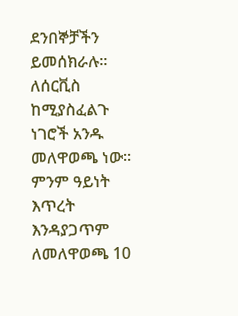ደንበኞቻችን ይመሰክራሉ፡፡ ለሰርቪስ ከሚያስፈልጉ ነገሮች አንዱ መለዋወጫ ነው፡፡ ምንም ዓይነት እጥረት እንዳያጋጥም ለመለዋወጫ 10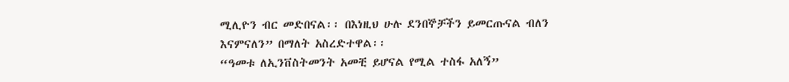ሚሊዮን ብር መድበናል፡፡ በእነዚህ ሁሉ ደንበኞቻችን ይመርጡናል ብለን እናምናለን” በማለት አስረድተዋል፡፡
“ዓመቱ ለኢንቨስትመንት አመቺ ይሆናል የሚል ተስፋ አለኝ”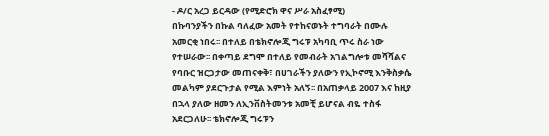- ዶ/ር አረጋ ይርዳው (የሚድሮክ ዋና ሥራ አስፈፃሚ)
በኩባንያችን በኩል ባለፈው አመት የተከናወኑት ተግባራት በሙሉ አመርቂ ነበሩ፡፡ በተለይ በቴክኖሎጂ ግሩፑ አካባቢ ጥሩ ስራ ነው የተሠራው፡፡ በቀጣይ ደግሞ በተለይ የመብራት አገልግሎቱ መሻሻልና የባቡር ዝርጋታው መጠናቀቅ፣ በሀገራችን ያለውን የኢኮኖሚ እንቅስቃሴ መልካም ያደርጉታል የሚል እምነት አለኝ፡፡ በአጠቃላይ 2007 እና ከዚያ በኋላ ያለው ዘመን ለኢንቨስትመንቱ አመቺ ይሆናል ብዬ ተስፋ አደርጋለሁ፡፡ ቴክኖሎጂ ግሩፑን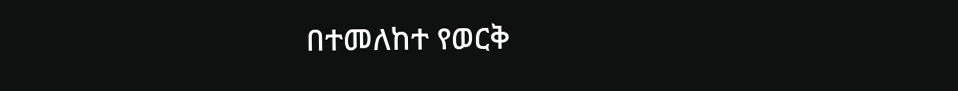በተመለከተ የወርቅ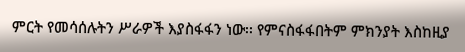ምርት የመሳሰሉትን ሥራዎች እያስፋፋን ነው፡፡ የምናስፋፋበትም ምክንያት እስከዚያ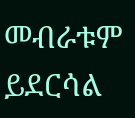መብራቱም ይደርሳል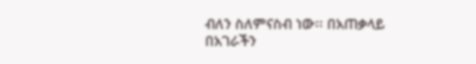ብለን ስለምናስብ ነው፡፡ በአጠቃላይ በአገራችን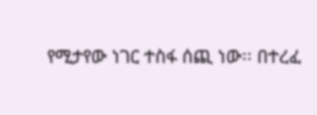የሚታየው ነገር ተስፋ ሰጪ ነው፡፡ በተረፈ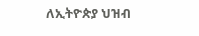ለኢትዮጵያ ህዝብ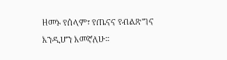ዘመኑ የሰላም፣ የጤናና የብልጽግና እንዲሆን እመኛለሁ፡፡